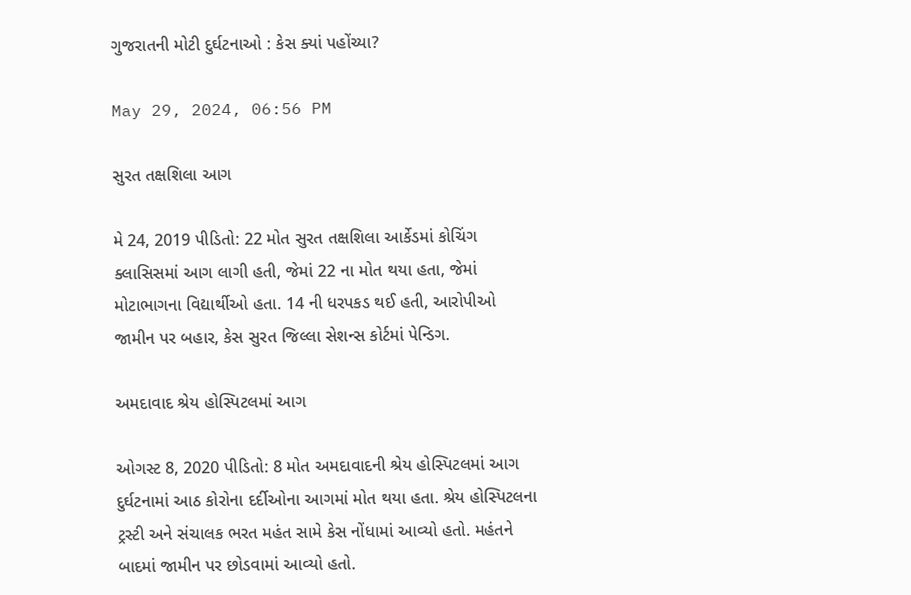ગુજરાતની મોટી દુર્ઘટનાઓ : કેસ ક્યાં પહોંચ્યા?

May 29, 2024, 06:56 PM

સુરત તક્ષશિલા આગ

મે 24, 2019 પીડિતો: 22 મોત સુરત તક્ષશિલા આર્કેડમાં કોચિંગ ક્લાસિસમાં આગ લાગી હતી, જેમાં 22 ના મોત થયા હતા, જેમાં મોટાભાગના વિદ્યાર્થીઓ હતા. 14 ની ધરપકડ થઈ હતી, આરોપીઓ જામીન પર બહાર, કેસ સુરત જિલ્લા સેશન્સ કોર્ટમાં પેન્ડિગ.

અમદાવાદ શ્રેય હોસ્પિટલમાં આગ

ઓગસ્ટ 8, 2020 પીડિતો: 8 મોત અમદાવાદની શ્રેય હોસ્પિટલમાં આગ દુર્ઘટનામાં આઠ કોરોના દર્દીઓના આગમાં મોત થયા હતા. શ્રેય હોસ્પિટલના ટ્રસ્ટી અને સંચાલક ભરત મહંત સામે કેસ નોંધામાં આવ્યો હતો. મહંતને બાદમાં જામીન પર છોડવામાં આવ્યો હતો.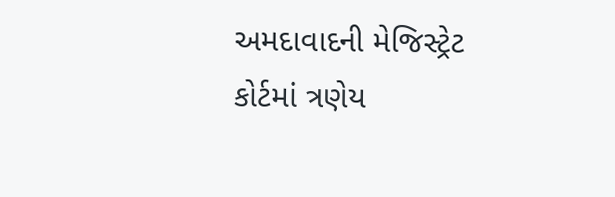અમદાવાદની મેજિસ્ટ્રેટ કોર્ટમાં ત્રણેય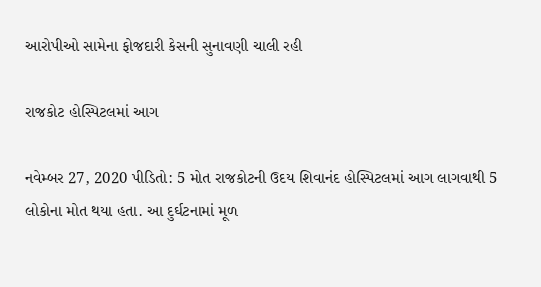આરોપીઓ સામેના ફોજદારી કેસની સુનાવણી ચાલી રહી

રાજકોટ હોસ્પિટલમાં આગ

નવેમ્બર 27, 2020 પીડિતો: 5 મોત રાજકોટની ઉદય શિવાનંદ હોસ્પિટલમાં આગ લાગવાથી 5 લોકોના મોત થયા હતા. આ દુર્ઘટનામાં મૂળ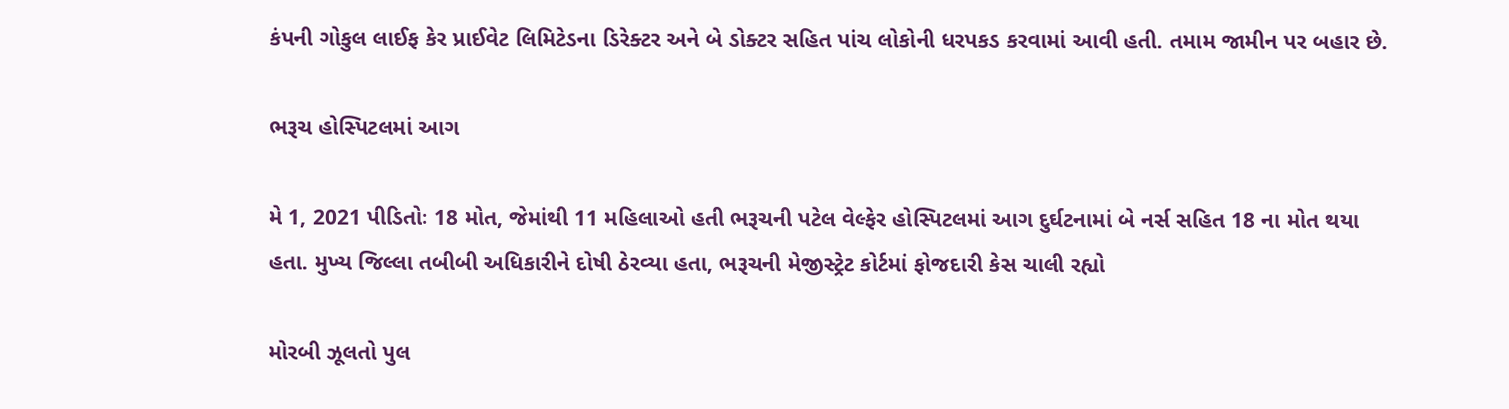કંપની ગોકુલ લાઈફ કેર પ્રાઈવેટ લિમિટેડના ડિરેક્ટર અને બે ડોક્ટર સહિત પાંચ લોકોની ધરપકડ કરવામાં આવી હતી. તમામ જામીન પર બહાર છે.

ભરૂચ હોસ્પિટલમાં આગ

મે 1, 2021 પીડિતોઃ 18 મોત, જેમાંથી 11 મહિલાઓ હતી ભરૂચની પટેલ વેલ્ફેર હોસ્પિટલમાં આગ દુર્ઘટનામાં બે નર્સ સહિત 18 ના મોત થયા હતા. મુખ્ય જિલ્લા તબીબી અધિકારીને દોષી ઠેરવ્યા હતા, ભરૂચની મેજીસ્ટ્રેટ કોર્ટમાં ફોજદારી કેસ ચાલી રહ્યો

મોરબી ઝૂલતો પુલ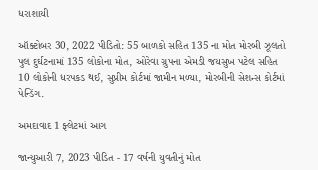ધરાશાયી

ઑક્ટોબર 30, 2022 પીડિતો: 55 બાળકો સહિત 135 ના મોત મોરબી ઝૂલતો પુલ દુર્ઘટનામાં 135 લોકોના મોત, ઓરેવા ગ્રુપના એમડી જયસુખ પટેલ સહિત 10 લોકોની ધરપકડ થઈ, સુપ્રીમ કોર્ટમાં જામીન મળ્યા, મોરબીની સેશન્સ કોર્ટમાં પેન્ડિંગ.

અમદાવાદ 1 ફ્લેટમાં આગ

જાન્યુઆરી 7, 2023 પીડિત - 17 વર્ષની યુવતીનું મોત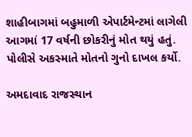શાહીબાગમાં બહુમાળી એપાર્ટમેન્ટમાં લાગેલી આગમાં 17 વર્ષની છોકરીનું મોત થયું હતું. પોલીસે અકસ્માતે મોતનો ગુનો દાખલ કર્યો.

અમદાવાદ રાજસ્થાન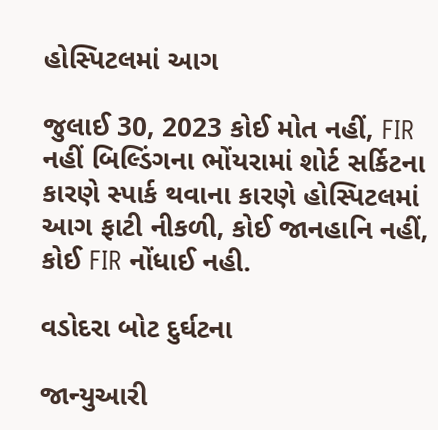હોસ્પિટલમાં આગ

જુલાઈ 30, 2023 કોઈ મોત નહીં, FIR નહીં બિલ્ડિંગના ભોંયરામાં શોર્ટ સર્કિટના કારણે સ્પાર્ક થવાના કારણે હોસ્પિટલમાં આગ ફાટી નીકળી, કોઈ જાનહાનિ નહીં, કોઈ FIR નોંધાઈ નહી.

વડોદરા બોટ દુર્ઘટના

જાન્યુઆરી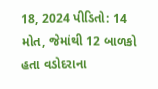18, 2024 પીડિતો: 14 મોત, જેમાંથી 12 બાળકો હતા વડોદરાના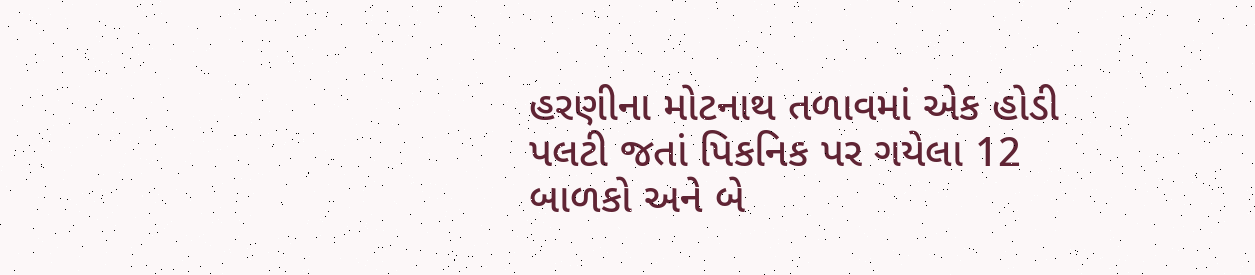હરણીના મોટનાથ તળાવમાં એક હોડી પલટી જતાં પિકનિક પર ગયેલા 12 બાળકો અને બે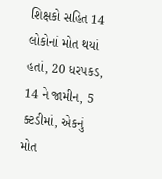શિક્ષકો સહિત 14 લોકોનાં મોત થયાં હતાં, 20 ધરપકડ, 14 ને જામીન, 5 ક્ટડીમાં, એકનું મોત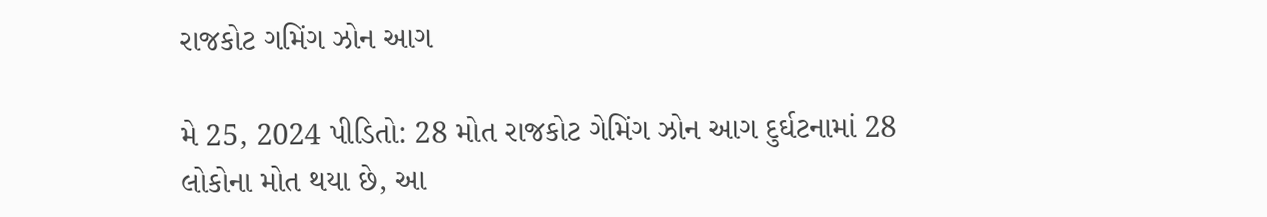રાજકોટ ગમિંગ ઝોન આગ

મે 25, 2024 પીડિતો: 28 મોત રાજકોટ ગેમિંગ ઝોન આગ દુર્ઘટનામાં 28 લોકોના મોત થયા છે, આ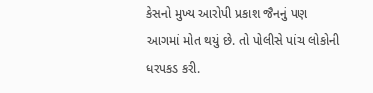કેસનો મુખ્ય આરોપી પ્રકાશ જૈનનું પણ આગમાં મોત થયું છે. તો પોલીસે પાંચ લોકોની ધરપકડ કરી.